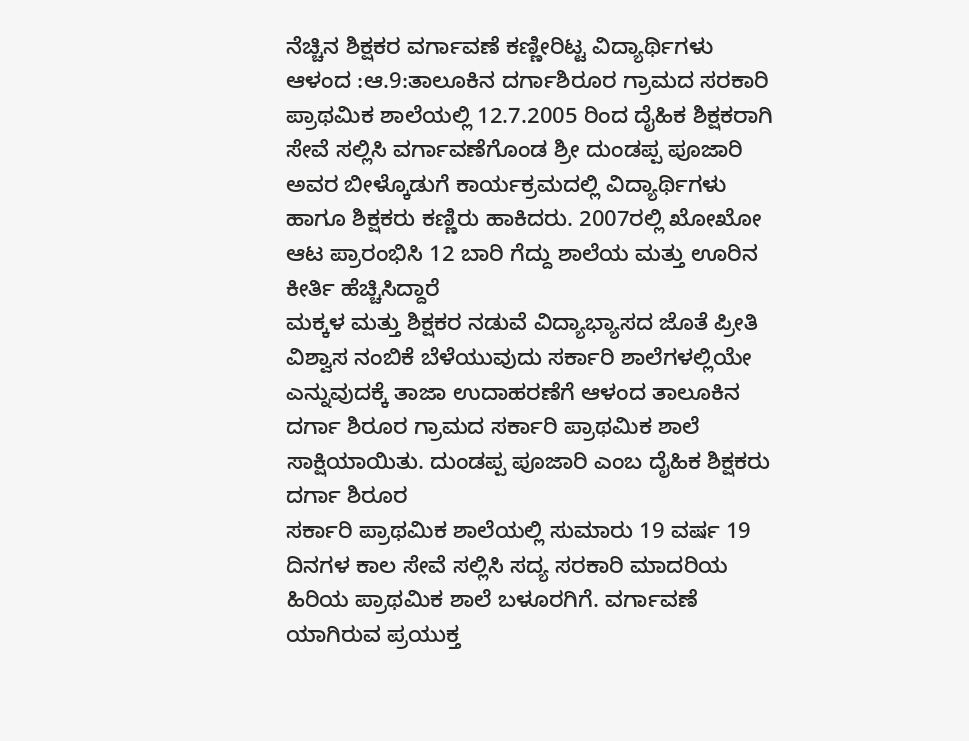ನೆಚ್ಚಿನ ಶಿಕ್ಷಕರ ವರ್ಗಾವಣೆ ಕಣ್ಣೀರಿಟ್ಟ ವಿದ್ಯಾರ್ಥಿಗಳು
ಆಳಂದ :ಆ.9:ತಾಲೂಕಿನ ದರ್ಗಾಶಿರೂರ ಗ್ರಾಮದ ಸರಕಾರಿ ಪ್ರಾಥಮಿಕ ಶಾಲೆಯಲ್ಲಿ 12.7.2005 ರಿಂದ ದೈಹಿಕ ಶಿಕ್ಷಕರಾಗಿ ಸೇವೆ ಸಲ್ಲಿಸಿ ವರ್ಗಾವಣೆಗೊಂಡ ಶ್ರೀ ದುಂಡಪ್ಪ ಪೂಜಾರಿ ಅವರ ಬೀಳ್ಕೊಡುಗೆ ಕಾರ್ಯಕ್ರಮದಲ್ಲಿ ವಿದ್ಯಾರ್ಥಿಗಳು ಹಾಗೂ ಶಿಕ್ಷಕರು ಕಣ್ಣಿರು ಹಾಕಿದರು. 2007ರಲ್ಲಿ ಖೋಖೋ ಆಟ ಪ್ರಾರಂಭಿಸಿ 12 ಬಾರಿ ಗೆದ್ದು ಶಾಲೆಯ ಮತ್ತು ಊರಿನ ಕೀರ್ತಿ ಹೆಚ್ಚಿಸಿದ್ದಾರೆ
ಮಕ್ಕಳ ಮತ್ತು ಶಿಕ್ಷಕರ ನಡುವೆ ವಿದ್ಯಾಭ್ಯಾಸದ ಜೊತೆ ಪ್ರೀತಿ ವಿಶ್ವಾಸ ನಂಬಿಕೆ ಬೆಳೆಯುವುದು ಸರ್ಕಾರಿ ಶಾಲೆಗಳಲ್ಲಿಯೇ ಎನ್ನುವುದಕ್ಕೆ ತಾಜಾ ಉದಾಹರಣೆಗೆ ಆಳಂದ ತಾಲೂಕಿನ ದರ್ಗಾ ಶಿರೂರ ಗ್ರಾಮದ ಸರ್ಕಾರಿ ಪ್ರಾಥಮಿಕ ಶಾಲೆ ಸಾಕ್ಷಿಯಾಯಿತು. ದುಂಡಪ್ಪ ಪೂಜಾರಿ ಎಂಬ ದೈಹಿಕ ಶಿಕ್ಷಕರು ದರ್ಗಾ ಶಿರೂರ
ಸರ್ಕಾರಿ ಪ್ರಾಥಮಿಕ ಶಾಲೆಯಲ್ಲಿ ಸುಮಾರು 19 ವರ್ಷ 19 ದಿನಗಳ ಕಾಲ ಸೇವೆ ಸಲ್ಲಿಸಿ ಸದ್ಯ ಸರಕಾರಿ ಮಾದರಿಯ ಹಿರಿಯ ಪ್ರಾಥಮಿಕ ಶಾಲೆ ಬಳೂರಗಿಗೆ. ವರ್ಗಾವಣೆ ಯಾಗಿರುವ ಪ್ರಯುಕ್ತ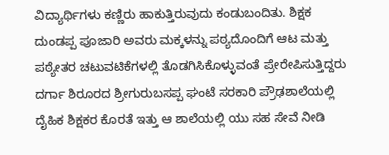ವಿದ್ಯಾರ್ಥಿಗಳು ಕಣ್ಣಿರು ಹಾಕುತ್ತಿರುವುದು ಕಂಡುಬಂದಿತು. ಶಿಕ್ಷಕ ದುಂಡಪ್ಪ ಪೂಜಾರಿ ಅವರು ಮಕ್ಕಳನ್ನು ಪಠ್ಯದೊಂದಿಗೆ ಆಟ ಮತ್ತು ಪಠ್ಯೇತರ ಚಟುವಟಿಕೆಗಳಲ್ಲಿ ತೊಡಗಿಸಿಕೊಳ್ಳುವಂತೆ ಪ್ರೇರೇಪಿಸುತ್ತಿದ್ದರು ದರ್ಗಾ ಶಿರೂರದ ಶ್ರೀಗುರುಬಸಪ್ಪ ಘಂಟೆ ಸರಕಾರಿ ಪ್ರೌಢಶಾಲೆಯಲ್ಲಿ ದೈಹಿಕ ಶಿಕ್ಷಕರ ಕೊರತೆ ಇತ್ತು ಆ ಶಾಲೆಯಲ್ಲಿ ಯು ಸಹ ಸೇವೆ ನೀಡಿ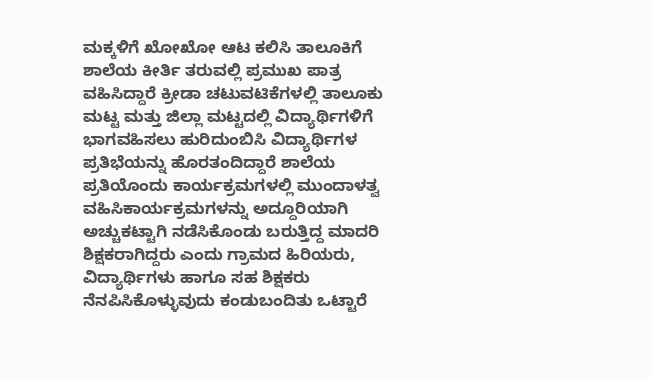ಮಕ್ಕಳಿಗೆ ಖೋಖೋ ಆಟ ಕಲಿಸಿ ತಾಲೂಕಿಗೆ ಶಾಲೆಯ ಕೀರ್ತಿ ತರುವಲ್ಲಿ ಪ್ರಮುಖ ಪಾತ್ರ ವಹಿಸಿದ್ದಾರೆ ಕ್ರೀಡಾ ಚಟುವಟಿಕೆಗಳಲ್ಲಿ ತಾಲೂಕು ಮಟ್ಟ ಮತ್ತು ಜಿಲ್ಲಾ ಮಟ್ಟದಲ್ಲಿ ವಿದ್ಯಾರ್ಥಿಗಳಿಗೆ ಭಾಗವಹಿಸಲು ಹುರಿದುಂಬಿಸಿ ವಿದ್ಯಾರ್ಥಿಗಳ ಪ್ರತಿಭೆಯನ್ನು ಹೊರತಂದಿದ್ದಾರೆ ಶಾಲೆಯ ಪ್ರತಿಯೊಂದು ಕಾರ್ಯಕ್ರಮಗಳಲ್ಲಿ ಮುಂದಾಳತ್ವ ವಹಿಸಿಕಾರ್ಯಕ್ರಮಗಳನ್ನು ಅದ್ದೂರಿಯಾಗಿ ಅಚ್ಚುಕಟ್ಟಾಗಿ ನಡೆಸಿಕೊಂಡು ಬರುತ್ತಿದ್ದ ಮಾದರಿ ಶಿಕ್ಷಕರಾಗಿದ್ದರು ಎಂದು ಗ್ರಾಮದ ಹಿರಿಯರು, ವಿದ್ಯಾರ್ಥಿಗಳು ಹಾಗೂ ಸಹ ಶಿಕ್ಷಕರು ನೆನಪಿಸಿಕೊಳ್ಳುವುದು ಕಂಡುಬಂದಿತು ಒಟ್ಟಾರೆ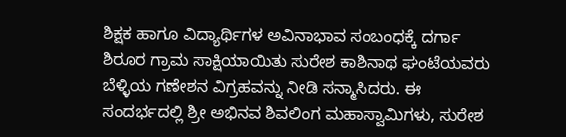ಶಿಕ್ಷಕ ಹಾಗೂ ವಿದ್ಯಾರ್ಥಿಗಳ ಅವಿನಾಭಾವ ಸಂಬಂಧಕ್ಕೆ ದರ್ಗಾ ಶಿರೂರ ಗ್ರಾಮ ಸಾಕ್ಷಿಯಾಯಿತು ಸುರೇಶ ಕಾಶಿನಾಥ ಘಂಟೆಯವರು ಬೆಳ್ಳಿಯ ಗಣೇಶನ ವಿಗ್ರಹವನ್ನು ನೀಡಿ ಸನ್ಮಾಸಿದರು. ಈ ಸಂದರ್ಭದಲ್ಲಿ ಶ್ರೀ ಅಭಿನವ ಶಿವಲಿಂಗ ಮಹಾಸ್ವಾಮಿಗಳು, ಸುರೇಶ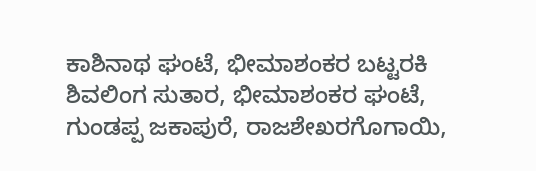ಕಾಶಿನಾಥ ಘಂಟೆ, ಭೀಮಾಶಂಕರ ಬಟ್ಟರಕಿ ಶಿವಲಿಂಗ ಸುತಾರ, ಭೀಮಾಶಂಕರ ಘಂಟೆ, ಗುಂಡಪ್ಪ ಜಕಾಪುರೆ, ರಾಜಶೇಖರಗೊಗಾಯಿ,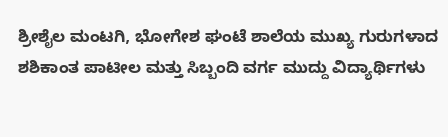ಶ್ರೀಶೈಲ ಮಂಟಗಿ, ಭೋಗೇಶ ಘಂಟೆ ಶಾಲೆಯ ಮುಖ್ಯ ಗುರುಗಳಾದ ಶಶಿಕಾಂತ ಪಾಟೀಲ ಮತ್ತು ಸಿಬ್ಬಂದಿ ವರ್ಗ ಮುದ್ದು ವಿದ್ಯಾರ್ಥಿಗಳು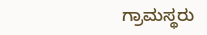ಗ್ರಾಮಸ್ಥರು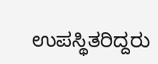ಉಪಸ್ಥಿತರಿದ್ದರು